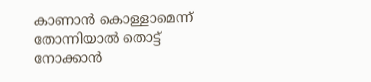കാണാൻ കൊള്ളാമെന്ന് തോന്നിയാൽ തൊട്ട് നോക്കാൻ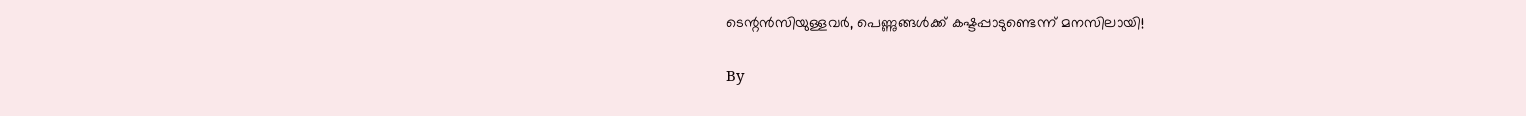ടെന്റൻസിയുള്ളവർ, പെണ്ണുങ്ങൾക്ക് കഷ്ടപ്പാടുണ്ടെന്ന് മനസിലായി!

By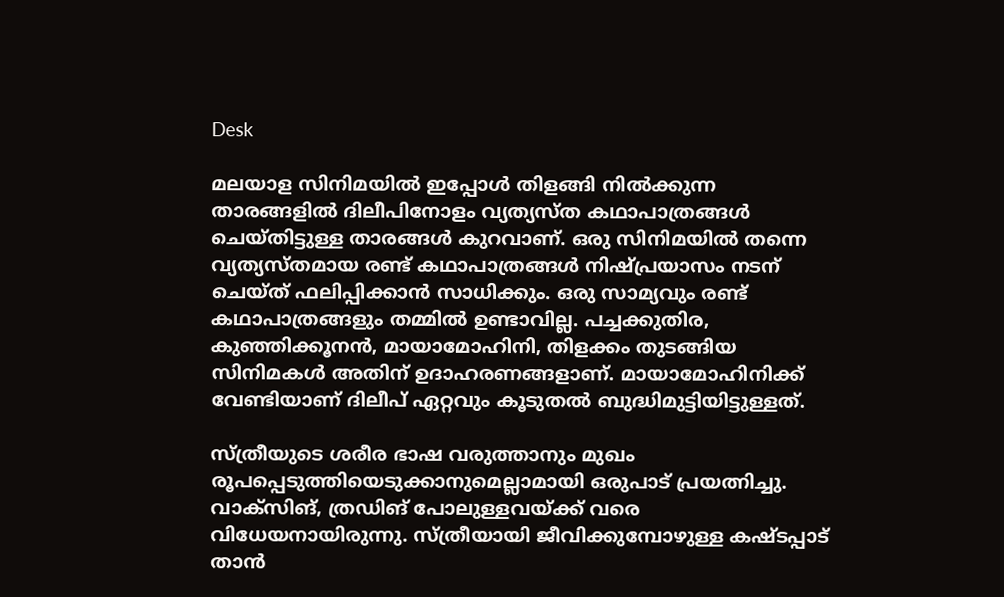Desk

മലയാള സിനിമയിൽ ഇപ്പോൾ തിളങ്ങി നിൽക്കുന്ന താരങ്ങളിൽ ദിലീപിനോളം വ്യത്യസ്ത കഥാപാത്രങ്ങൾ ചെയ്തിട്ടുള്ള താരങ്ങൾ കുറവാണ്. ഒരു സിനിമ‌യിൽ തന്നെ വ്യത്യസ്തമായ രണ്ട് കഥാപാത്രങ്ങൾ നിഷ്പ്രയാസം നടന് ചെയ്ത് ഫലിപ്പിക്കാൻ സാധിക്കും. ഒരു സാമ്യവും രണ്ട് കഥാപാത്രങ്ങളും തമ്മിൽ ഉണ്ടാവില്ല. പച്ചക്കുതിര, കുഞ്ഞിക്കൂനൻ, മായാമോഹിനി, തിളക്കം തുടങ്ങിയ സിനിമകൾ അതിന് ഉദാഹരണങ്ങളാണ്. മായാമോഹിനിക്ക് വേണ്ടിയാണ് ദിലീപ് ഏറ്റവും കൂടുതൽ ബുദ്ധിമുട്ടിയിട്ടുള്ളത്.

സ്ത്രീയുടെ ശരീര ഭാഷ വരുത്താനും മുഖം രൂപപ്പെടുത്തിയെടുക്കാനുമെല്ലാമായി ഒരുപാട് പ്രയത്നിച്ചു. വാക്സിങ്, ത്രഡിങ് പോലുള്ളവയ്ക്ക് വരെ വിധേയനായിരുന്നു. സ്ത്രീയായി ജീവിക്കുമ്പോഴുള്ള കഷ്ടപ്പാട് താൻ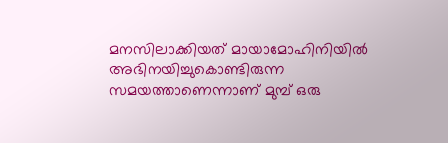മനസിലാക്കിയത് മായാമോഹിനിയിൽ അഭിനയിച്ചുകൊണ്ടിരുന്ന സമയത്താണെന്നാണ് മുമ്പ് ഒരു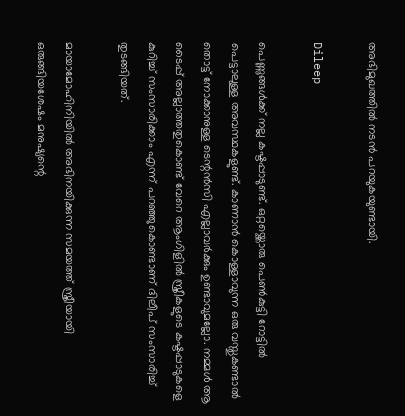അഭിമുഖത്തിൽ നടൻ പറയുകയുണ്ടായി.

Dileep

പെണ്ണുങ്ങൾക്ക് നല്ല കഷ്ടപ്പാടുണ്ട്. ഒറ്റയ്ക്കൊരു പെൺകുട്ടി റോട്ടിൽ പെട്ടാലുള്ള അവസ്ഥകളുണ്ട്. കാണാൻ കൊള്ളാവുന്ന ഒരു വസ്തുകണ്ടാൽ തൊട്ട് നോക്കാനുള്ള ടെന്റൻസി എല്ലാവർക്കും ഉണ്ടാവുമല്ലോ. നമ്മൾ ആ ടൈപ്പ് അല്ലാത്തതുകൊണ്ട് വേറെ ആംഗിളിൽ സ്ത്രീകളുടെ കഷ്ടപ്പാടുകളെ കുറിച്ച് സംസാരിക്കാം എന്ന് പറഞ്ഞുകൊണ്ടാണ് ദിലീപ് സംസാരിച്ച് തുടങ്ങിയത്.

മായാമോഹിനിയിൽ അഭിനയിക്കുന്ന സമയത്ത് സ്ത്രീയായി ഒരുങ്ങിയശേഷം മനുഷ്യന്റെ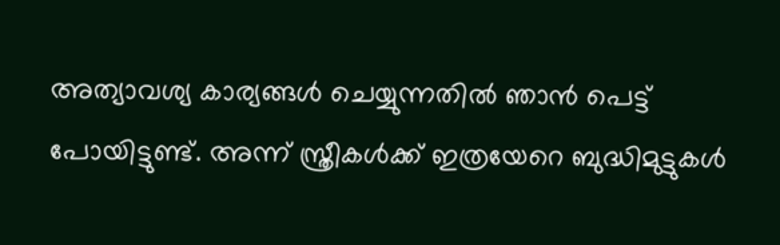അത്യാവശ്യ കാര്യങ്ങൾ ചെയ്യുന്നതിൽ ഞാൻ പെട്ട് പോയിട്ടുണ്ട്. അന്ന് സ്ത്രീകൾക്ക് ഇത്രയേറെ ബുദ്ധിമുട്ടുകൾ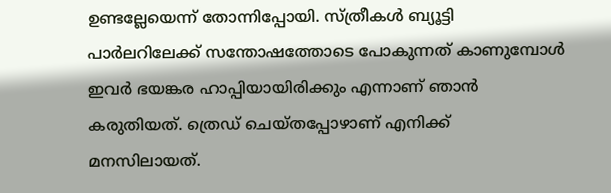ഉണ്ടല്ലേയെന്ന് തോന്നിപ്പോയി. സ്ത്രീകൾ ബ്യൂട്ടി പാർലറിലേക്ക് സന്തോഷത്തോടെ പോകുന്നത് കാണുമ്പോൾ ഇവർ ഭയങ്കര ഹാപ്പിയായിരിക്കും എന്നാണ് ഞാൻ കരുതിയത്. ത്ര‍െഡ് ചെയ്തപ്പോഴാണ് എനിക്ക് മനസിലായത്.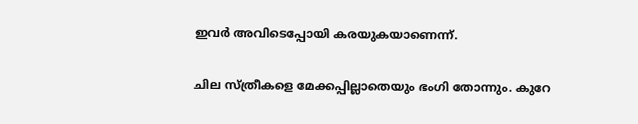ഇവർ അവിടെപ്പോയി കരയുകയാണെന്ന്.

ചില സ്ത്രീകളെ മേക്കപ്പില്ലാതെയും ഭംഗി തോന്നും. കുറേ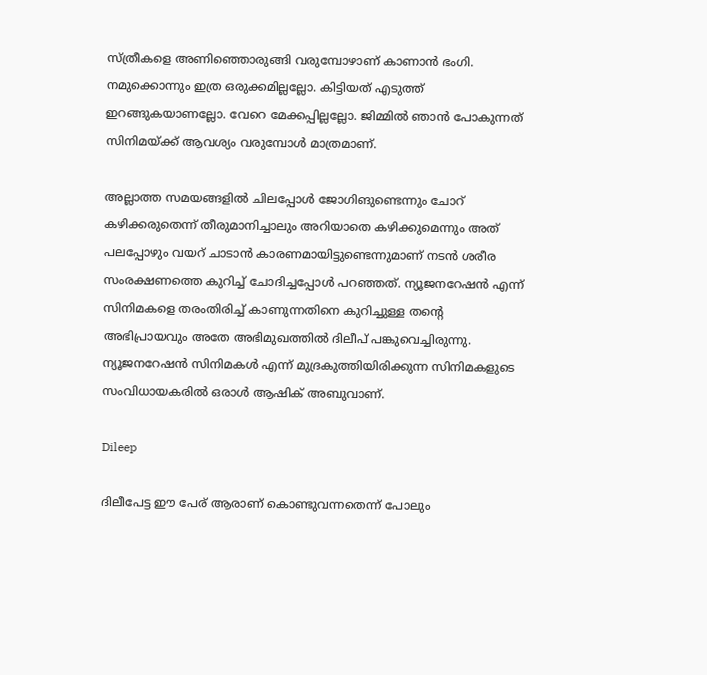സ്ത്രീകളെ അണിഞ്ഞൊരുങ്ങി വരുമ്പോഴാണ് കാണാൻ ഭംഗി. നമുക്കൊന്നും ഇത്ര ഒരുക്കമില്ലല്ലോ. കിട്ടിയത് എടുത്ത് ഇറങ്ങുകയാണല്ലോ. വേറെ മേക്കപ്പില്ലല്ലോ. ജിമ്മിൽ ഞാൻ പോകുന്നത് സിനിമയ്ക്ക് ആവശ്യം വരുമ്പോൾ മാത്രമാണ്.

അല്ലാത്ത സമയങ്ങളിൽ ചിലപ്പോൾ ജോഗിങുണ്ടെന്നും ചോറ് കഴിക്കരുതെന്ന് തീരുമാനിച്ചാലും അറിയാതെ കഴിക്കുമെന്നും അത് പലപ്പോഴും വയറ് ചാടാൻ കാരണമായിട്ടുണ്ടെന്നുമാണ് നടൻ ശരീര സംരക്ഷണത്തെ കുറിച്ച് ചോദിച്ചപ്പോൾ പറഞ്ഞത്. ന്യൂജനറേഷൻ എന്ന് സിനിമകളെ തരംതിരിച്ച് കാണുന്നതിനെ കുറിച്ചുള്ള തന്റെ അഭിപ്രായവും അതേ അഭിമുഖത്തിൽ ദിലീപ് പങ്കുവെച്ചിരുന്നു. ന്യൂജനറേഷൻ സിനിമകൾ എന്ന് മുദ്രകുത്തിയിരിക്കുന്ന സിനിമകളുടെ സംവിധായകരിൽ ഒരാൾ ആഷിക് അബുവാണ്.

Dileep

ദിലീപേട്ട ഈ പേര് ആരാണ് കൊണ്ടുവന്നതെന്ന് പോലും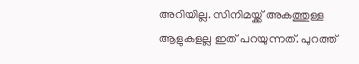അറിയില്ല. സിനിമയ്ക്ക് അകത്തുള്ള ആളുകളല്ല ഇത് പറയുന്നത്. പുറത്ത്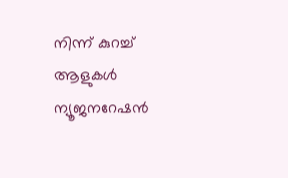നിന്ന് കുറച്ച് ആളുകൾ ന്യൂജനറേഷൻ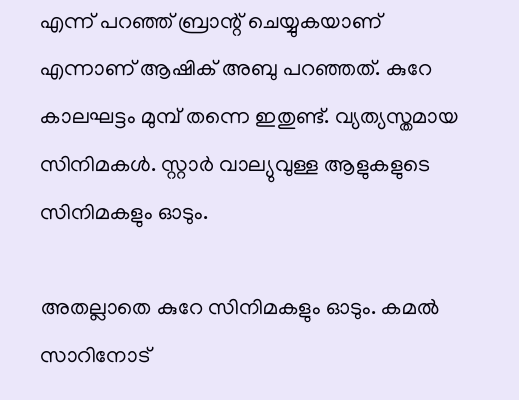എന്ന് പറഞ്ഞ് ബ്രാന്റ് ചെയ്യുകയാണ് എന്നാണ് ആഷിക് അബു പറഞ്ഞത്. കുറേ കാലഘട്ടം മുമ്പ് തന്നെ ഇതുണ്ട്. വ്യത്യസ്തമായ സിനിമകൾ. സ്റ്റാർ വാല്യുവുള്ള ആളുകളുടെ സിനിമകളും ഓടും.

അതല്ലാതെ കുറേ സിനിമകളും ഓടും. കമൽ സാറിനോട്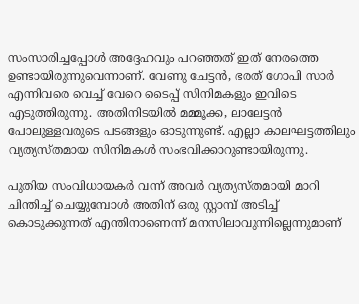സംസാരിച്ചപ്പോൾ അദ്ദേഹവും പറഞ്ഞത് ഇത് നേരത്തെ ഉണ്ടായിരുന്നുവെന്നാണ്. വേണു ചേട്ടൻ, ഭരത് ഗോപി സാർ എന്നിവരെ വെച്ച് വേറെ ടൈപ്പ് സിനിമകളും ഇവിടെ എടുത്തിരുന്നു. അതിനിടയിൽ മമ്മൂക്ക, ലാലേട്ടൻ പോലുള്ളവരുടെ പടങ്ങളും ഓടുന്നുണ്ട്. എല്ലാ കാലഘട്ടത്തിലും വ്യത്യസ്തമായ സിനിമകൾ സംഭവിക്കാറുണ്ടായിരുന്നു.

പുതിയ സംവിധായകർ വന്ന് അവർ വ്യത്യസ്തമായി മാറി ചിന്തിച്ച് ചെയ്യുമ്പോൾ അതിന് ഒരു സ്റ്റാമ്പ് അടിച്ച് കൊടുക്കുന്നത് എന്തിനാണെന്ന് മനസിലാവുന്നില്ലെന്നുമാണ്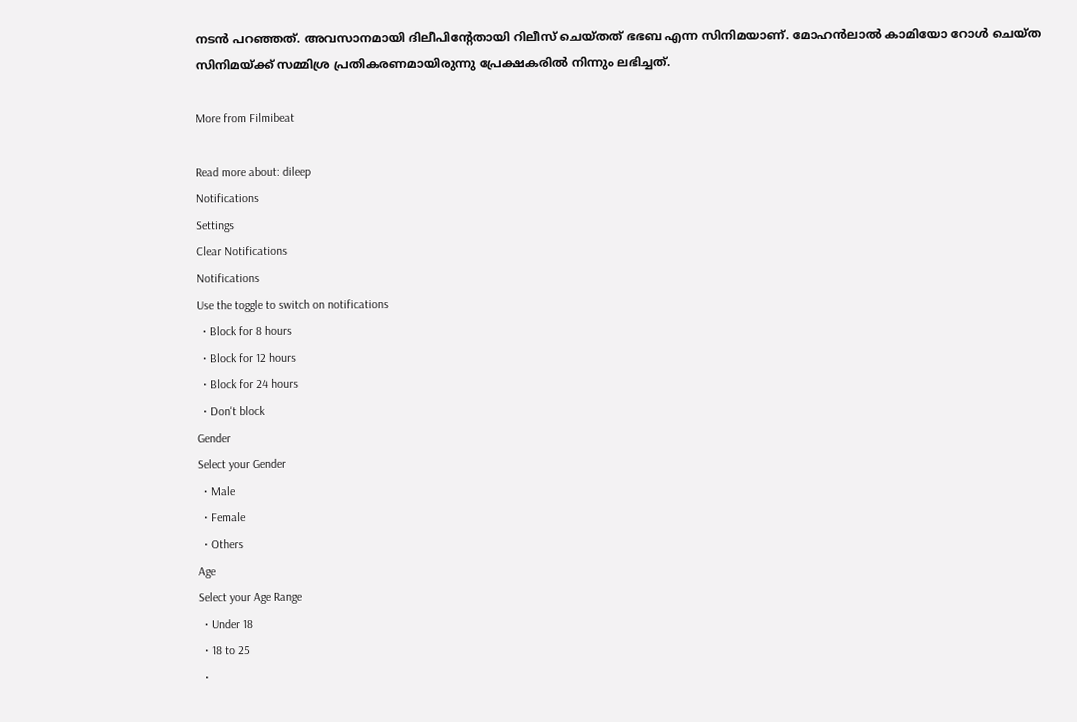നടൻ പറഞ്ഞത്. അവസാനമായി ദിലീപിന്റേതായി റിലീസ് ചെയ്തത് ഭഭബ എന്ന സിനിമയാണ്. മോഹൻലാൽ കാമിയോ റോൾ ചെയ്ത സിനിമയ്ക്ക് സമ്മിശ്ര പ്രതികരണമായിരുന്നു പ്രേക്ഷകരിൽ നിന്നും ലഭിച്ചത്.

More from Filmibeat

Read more about: dileep
Notifications
Settings
Clear Notifications
Notifications
Use the toggle to switch on notifications
  • Block for 8 hours
  • Block for 12 hours
  • Block for 24 hours
  • Don't block
Gender
Select your Gender
  • Male
  • Female
  • Others
Age
Select your Age Range
  • Under 18
  • 18 to 25
  •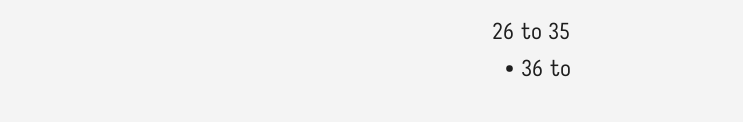26 to 35
  • 36 to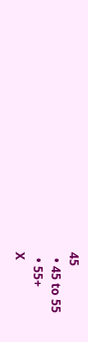45
  • 45 to 55
  • 55+
X